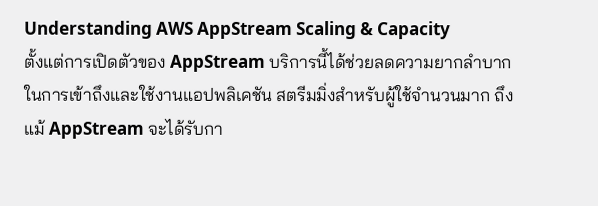Understanding AWS AppStream Scaling & Capacity
ตั้งแต่การเปิดตัวของ AppStream บริการนี้ได้ช่วยลดความยากลำบากในการเข้าถึงและใช้งานแอปพลิเคชัน สตรีมมิ่งสำหรับผู้ใช้จำนวนมาก ถึงแม้ AppStream จะได้รับกา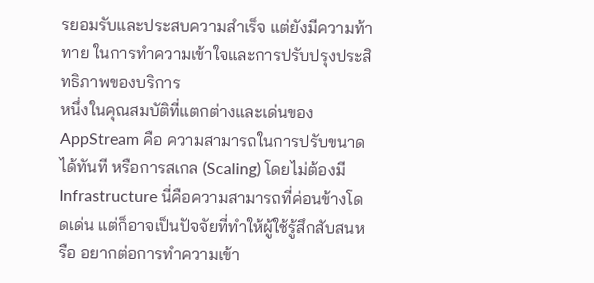รยอมรับและประสบความสำเร็จ แต่ยังมีความท้าทาย ในการทำความเข้าใจและการปรับปรุงประสิทธิภาพของบริการ
หนึ่งในคุณสมบัติที่แตกต่างและเด่นของ AppStream คือ ความสามารถในการปรับขนาดได้ทันที หรือการสเกล (Scaling) โดยไม่ต้องมี Infrastructure นี่คือความสามารถที่ค่อนข้างโดดเด่น แต่ก็อาจเป็นปัจจัยที่ทำให้ผู้ใช้รู้สึกสับสนหรือ อยากต่อการทำความเข้า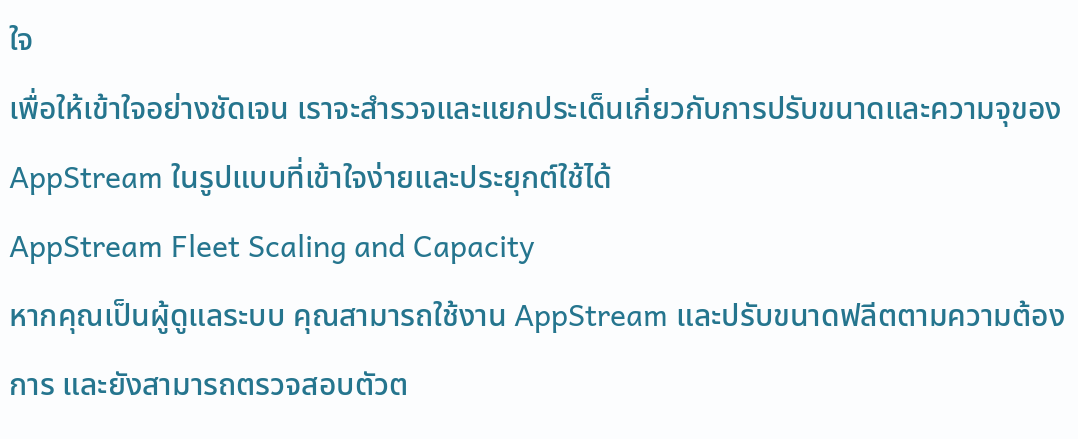ใจ
เพื่อให้เข้าใจอย่างชัดเจน เราจะสำรวจและแยกประเด็นเกี่ยวกับการปรับขนาดและความจุของ AppStream ในรูปแบบที่เข้าใจง่ายและประยุกต์ใช้ได้
AppStream Fleet Scaling and Capacity
หากคุณเป็นผู้ดูแลระบบ คุณสามารถใช้งาน AppStream และปรับขนาดฟลีตตามความต้องการ และยังสามารถตรวจสอบตัวต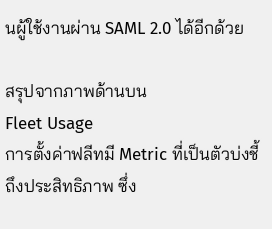นผู้ใช้งานผ่าน SAML 2.0 ได้อีกด้วย

สรุปจากภาพด้านบน
Fleet Usage
การตั้งค่าฟลีทมี Metric ที่เป็นตัวบ่งชี้ถึงประสิทธิภาพ ซึ่ง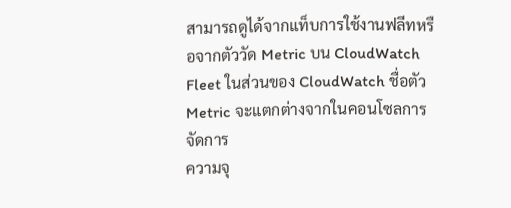สามารถดูได้จากแท็บการใช้งานฟลีทหรือจากตัววัด Metric บน CloudWatch Fleet ในส่วนของ CloudWatch ชื่อตัว Metric จะแตกต่างจากในคอนโซลการจัดการ
ความจุ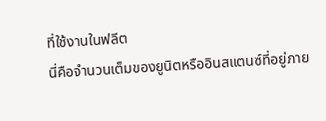ที่ใช้งานในฟลีต
นี่คือจำนวนเต็มของยูนิตหรืออินสแตนซ์ที่อยู่ภาย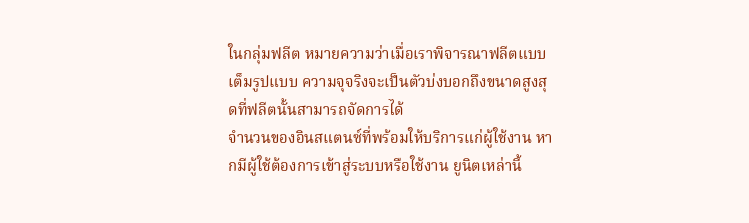ในกลุ่มฟลีต หมายความว่าเมื่อเราพิจารณาฟลีตแบบเต็มรูปแบบ ความจุจริงจะเป็นตัวบ่งบอกถึงขนาดสูงสุดที่ฟลีตนั้นสามารถจัดการได้
จำนวนของอินสแตนซ์ที่พร้อมให้บริการแก่ผู้ใช้งาน หากมีผู้ใช้ต้องการเข้าสู่ระบบหรือใช้งาน ยูนิตเหล่านี้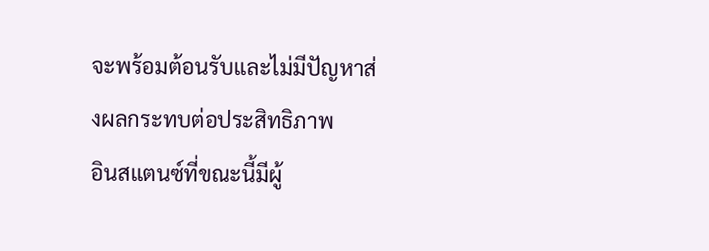จะพร้อมต้อนรับและไม่มีปัญหาส่งผลกระทบต่อประสิทธิภาพ
อินสแตนซ์ที่ขณะนี้มีผู้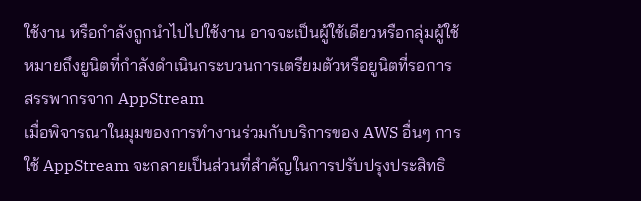ใช้งาน หรือกำลังถูกนำไปไปใช้งาน อาจจะเป็นผู้ใช้เดียวหรือกลุ่มผู้ใช้
หมายถึงยูนิตที่กำลังดำเนินกระบวนการเตรียมตัวหรือยูนิตที่รอการสรรพากรจาก AppStream
เมื่อพิจารณาในมุมของการทำงานร่วมกับบริการของ AWS อื่นๆ การใช้ AppStream จะกลายเป็นส่วนที่สำคัญในการปรับปรุงประสิทธิ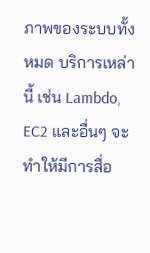ภาพของระบบทั้งหมด บริการเหล่านี้ เช่น Lambdo, EC2 และอื่นๆ จะทำให้มีการสื่อ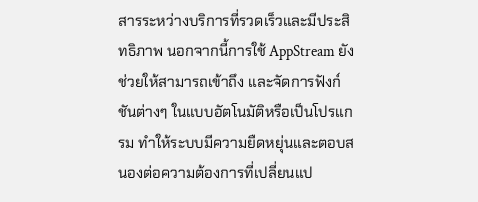สารระหว่างบริการที่รวดเร็วและมีประสิทธิภาพ นอกจากนี้การใช้ AppStream ยังช่วยให้สามารถเข้าถึง และจัดการฟังก์ชันต่างๆ ในแบบอัตโนมัติหรือเป็นโปรแกรม ทำให้ระบบมีความยืดหยุ่นและตอบสนองต่อความต้องการที่เปลี่ยนแป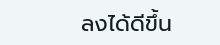ลงได้ดีขึ้น